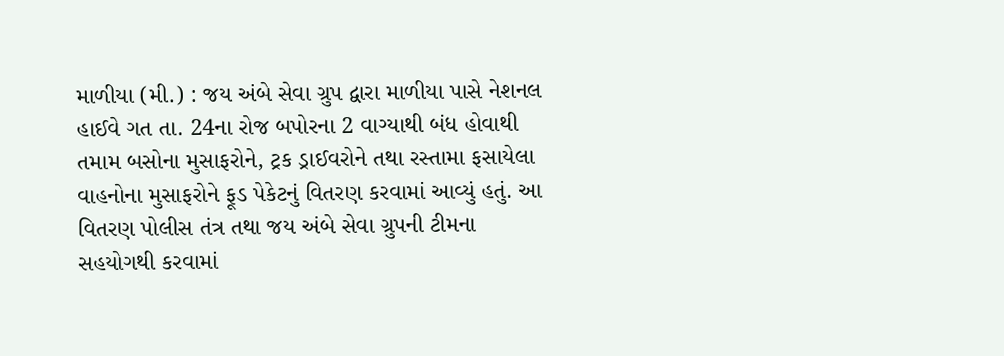માળીયા (મી.) : જય અંબે સેવા ગ્રુપ દ્વારા માળીયા પાસે નેશનલ હાઈવે ગત તા. 24ના રોજ બપોરના 2 વાગ્યાથી બંધ હોવાથી તમામ બસોના મુસાફરોને, ટ્રક ડ્રાઈવરોને તથા રસ્તામા ફસાયેલા વાહનોના મુસાફરોને ફૂડ પેકેટનું વિતરણ કરવામાં આવ્યું હતું. આ વિતરણ પોલીસ તંત્ર તથા જય અંબે સેવા ગ્રુપની ટીમના સહયોગથી કરવામાં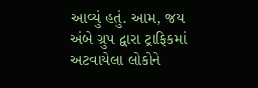આવ્યું હતું. આમ, જય અંબે ગ્રુપ દ્વારા ટ્રાફિકમાં અટવાયેલા લોકોને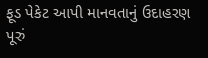ફૂડ પેકેટ આપી માનવતાનું ઉદાહરણ પૂરું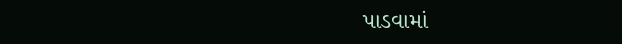પાડવામાં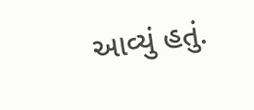આવ્યું હતું.